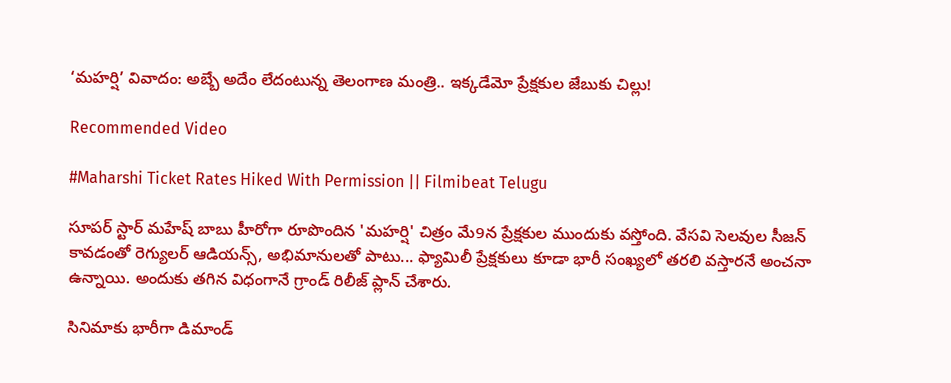‘మహర్షి’ వివాదం: అబ్బే అదేం లేదంటున్న తెలంగాణ మంత్రి.. ఇక్కడేమో ప్రేక్షకుల జేబుకు చిల్లు!

Recommended Video

#Maharshi Ticket Rates Hiked With Permission || Filmibeat Telugu

సూపర్ స్టార్ మహేష్ బాబు హీరోగా రూపొందిన 'మహర్షి' చిత్రం మే9న ప్రేక్షకుల ముందుకు వస్తోంది. వేసవి సెలవుల సీజన్ కావడంతో రెగ్యులర్ ఆడియన్స్, అభిమానులతో పాటు... ఫ్యామిలీ ప్రేక్షకులు కూడా భారీ సంఖ్యలో తరలి వస్తారనే అంచనా ఉన్నాయి. అందుకు తగిన విధంగానే గ్రాండ్ రిలీజ్ ప్లాన్ చేశారు.

సినిమాకు భారీగా డిమాండ్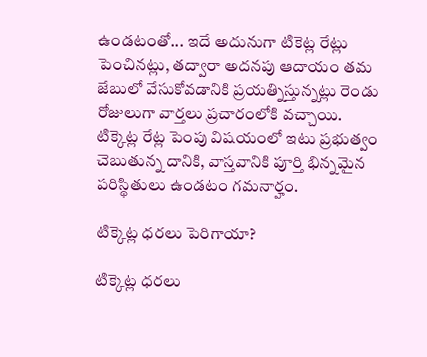ఉండటంతో... ఇదే అదునుగా టికెట్ల రేట్లు పెంచినట్లు, తద్వారా అదనపు ఆదాయం తమ జేబులో వేసుకోవడానికి ప్రయత్నిస్తున్నట్లు రెండు రోజులుగా వార్తలు ప్రచారంలోకి వచ్చాయి. టిక్కెట్ల రేట్ల పెంపు విషయంలో ఇటు ప్రభుత్వం చెబుతున్న దానికి, వాస్తవానికి పూర్తి భిన్నమైన పరిస్థితులు ఉండటం గమనార్హం.

టిక్కెట్ల ధరలు పెరిగాయా?

టిక్కెట్ల ధరలు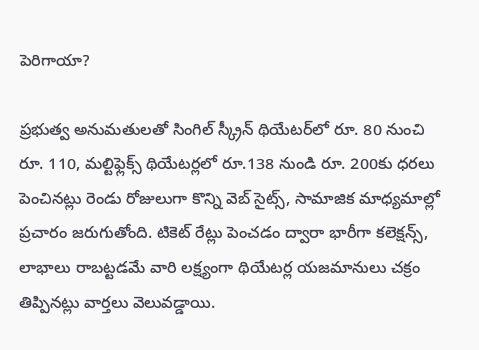పెరిగాయా?

ప్రభుత్వ అనుమతులతో సింగిల్ స్క్రీన్ థియేటర్‌లో రూ. 80 నుంచి రూ. 110, మల్టిఫ్లెక్స్ థియేటర్లలో రూ.138 నుండి రూ. 200కు ధరలు పెంచినట్లు రెండు రోజులుగా కొన్ని వెబ్ సైట్స్, సామాజిక మాధ్యమాల్లో ప్రచారం జరుగుతోంది. టికెట్ రేట్లు పెంచడం ద్వారా భారీగా కలెక్షన్స్, లాభాలు రాబట్టడమే వారి లక్ష్యంగా థియేటర్ల యజమానులు చక్రం తిప్పినట్లు వార్తలు వెలువడ్డాయి.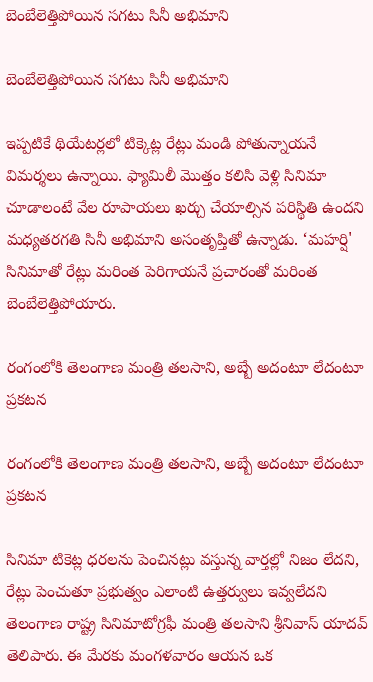బెంబేలెత్తిపోయిన సగటు సినీ అభిమాని

బెంబేలెత్తిపోయిన సగటు సినీ అభిమాని

ఇప్పటికే థియేటర్లలో టిక్కెట్ల రేట్లు మండి పోతున్నాయనే విమర్శలు ఉన్నాయి. ఫ్యామిలీ మొత్తం కలిసి వెళ్లి సినిమా చూడాలంటే వేల రూపాయలు ఖర్చు చేయాల్సిన పరిస్థితి ఉందని మధ్యతరగతి సినీ అభిమాని అసంతృప్తితో ఉన్నాడు. ‘మహర్షి' సినిమాతో రేట్లు మరింత పెరిగాయనే ప్రచారంతో మరింత బెంబేలెత్తిపోయారు.

రంగంలోకి తెలంగాణ మంత్రి తలసాని, అబ్బే అదంటూ లేదంటూ ప్రకటన

రంగంలోకి తెలంగాణ మంత్రి తలసాని, అబ్బే అదంటూ లేదంటూ ప్రకటన

సినిమా టికెట్ల ధరలను పెంచినట్లు వస్తున్న వార్తల్లో నిజం లేదని, రేట్లు పెంచుతూ ప్రభుత్వం ఎలాంటి ఉత్తర్వులు ఇవ్వలేదని తెలంగాణ రాష్ట్ర సినిమాటోగ్రఫీ మంత్రి తలసాని శ్రీనివాస్ యాదవ్ తెలిపారు. ఈ మేరకు మంగళవారం ఆయన ఒక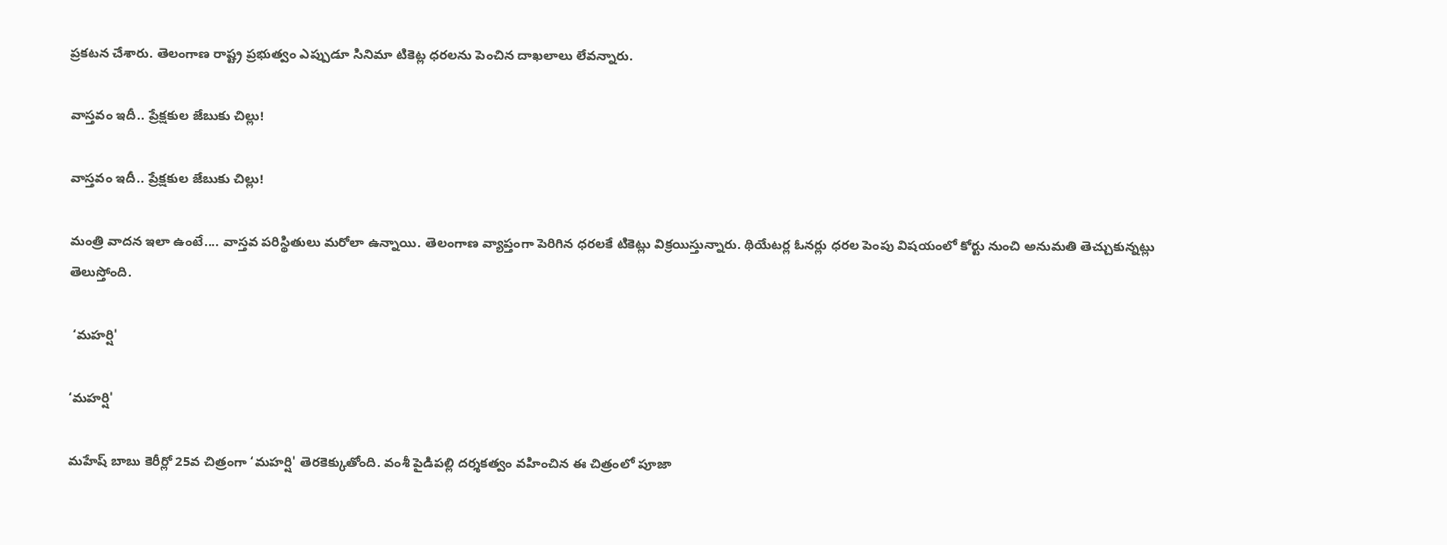ప్రకటన చేశారు. తెలంగాణ రాష్ట్ర ప్రభుత్వం ఎప్పుడూ సినిమా టికెట్ల ధరలను పెంచిన దాఖలాలు లేవన్నారు.

వాస్తవం ఇదీ.. ప్రేక్షకుల జేబుకు చిల్లు!

వాస్తవం ఇదీ.. ప్రేక్షకుల జేబుకు చిల్లు!

మంత్రి వాదన ఇలా ఉంటే.... వాస్తవ పరిస్థితులు మరోలా ఉన్నాయి. తెలంగాణ వ్యాప్తంగా పెరిగిన ధరలకే టికెట్లు విక్రయిస్తున్నారు. థియేటర్ల ఓనర్లు ధరల పెంపు విషయంలో కోర్టు నుంచి అనుమతి తెచ్చుకున్నట్లు తెలుస్తోంది.

 ‘మహర్షి'

‘మహర్షి'

మహేష్ బాబు కెరీర్లో 25వ చిత్రంగా ‘మహర్షి' తెరకెక్కుతోంది. వంశీ పైడిపల్లి దర్శకత్వం వహించిన ఈ చిత్రంలో పూజా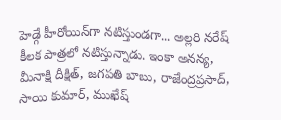హెడ్గే హీరోయిన్‌గా నటిస్తుండగా... అల్లరి నరేష్ కీలక పాత్రలో నటిస్తున్నాడు. ఇంకా అనన్య, మీనాక్షి దీక్షిత్, జగపతి బాబు, రాజేంద్రప్రసాద్, సాయి కుమార్, ముఖేష్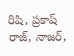రిషి, ప్రకాష్ రాజ్, నాజర్,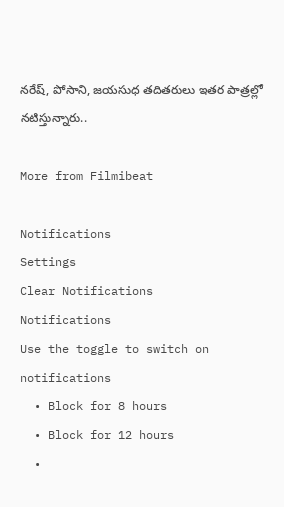నరేష్, పోసాని, జయసుధ తదితరులు ఇతర పాత్రల్లో నటిస్తున్నారు..

More from Filmibeat

Notifications
Settings
Clear Notifications
Notifications
Use the toggle to switch on notifications
  • Block for 8 hours
  • Block for 12 hours
  •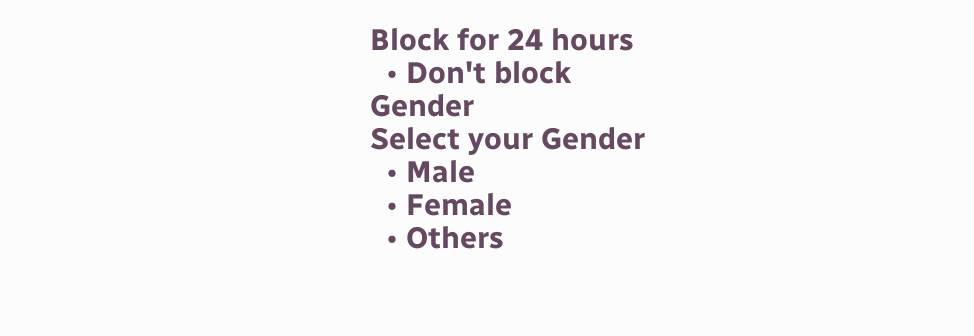Block for 24 hours
  • Don't block
Gender
Select your Gender
  • Male
  • Female
  • Others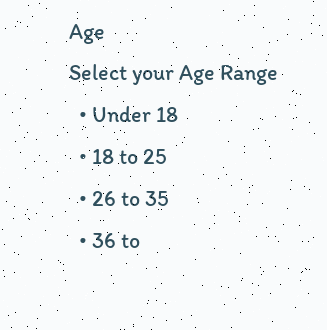Age
Select your Age Range
  • Under 18
  • 18 to 25
  • 26 to 35
  • 36 to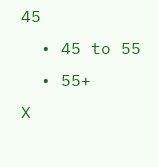45
  • 45 to 55
  • 55+
X